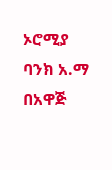ኦሮሚያ ባንክ አ.ማ በአዋጅ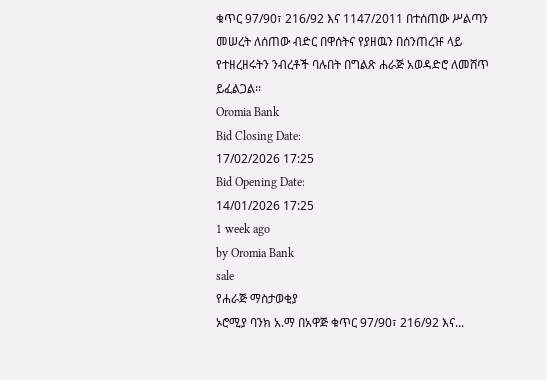ቁጥር 97/90፣ 216/92 እና 1147/2011 በተሰጠው ሥልጣን መሠረት ለሰጠው ብድር በዋሰትና የያዘዉን በሰንጠረዡ ላይ የተዘረዘሩትን ንብረቶች ባሉበት በግልጽ ሐራጅ አወዳድሮ ለመሸጥ ይፈልጋል፡፡
Oromia Bank
Bid Closing Date:
17/02/2026 17:25
Bid Opening Date:
14/01/2026 17:25
1 week ago
by Oromia Bank
sale
የሐራጅ ማስታወቂያ
ኦሮሚያ ባንክ አ.ማ በአዋጅ ቁጥር 97/90፣ 216/92 እና...